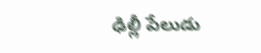ఢిల్లీ పేలుడు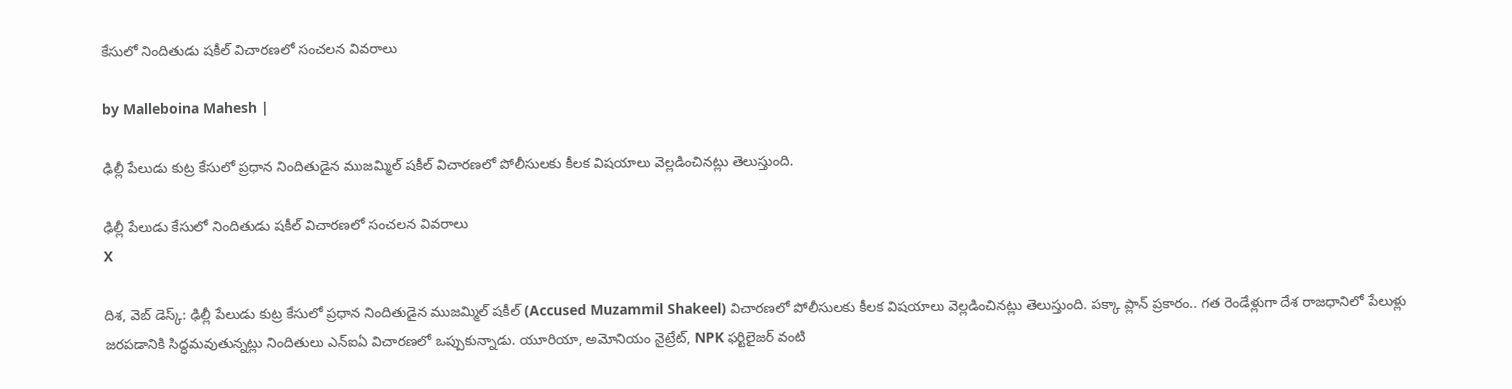కేసులో నిందితుడు షకీల్‌ విచారణలో సంచలన వివరాలు

by Malleboina Mahesh |

ఢిల్లీ పేలుడు కుట్ర కేసులో ప్రధాన నిందితుడైన ముజమ్మిల్‌ షకీల్‌ విచారణలో పోలీసులకు కీలక విషయాలు వెల్లడించినట్లు తెలుస్తుంది.

ఢిల్లీ పేలుడు కేసులో నిందితుడు షకీల్‌ విచారణలో సంచలన వివరాలు
X

దిశ, వెబ్ డెస్క్: ఢిల్లీ పేలుడు కుట్ర కేసులో ప్రధాన నిందితుడైన ముజమ్మిల్‌ షకీల్‌ (Accused Muzammil Shakeel) విచారణలో పోలీసులకు కీలక విషయాలు వెల్లడించినట్లు తెలుస్తుంది. పక్కా ప్లాన్ ప్రకారం.. గత రెండేళ్లుగా దేశ రాజధానిలో పేలుళ్లు జరపడానికి సిద్ధమవుతున్నట్లు నిందితులు ఎన్ఐఏ విచారణలో ఒప్పుకున్నాడు. యూరియా, అమోనియం నైట్రేట్‌, NPK ఫర్టిలైజర్‌ వంటి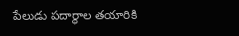పేలుడు పదార్థాల తయారికి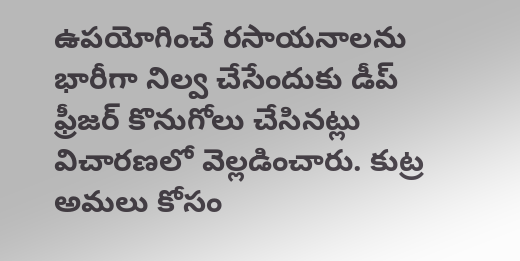ఉపయోగించే రసాయనాలను భారీగా నిల్వ చేసేందుకు డీప్‌ ఫ్రీజర్‌ కొనుగోలు చేసినట్లు విచారణలో వెల్లడించారు. కుట్ర అమలు కోసం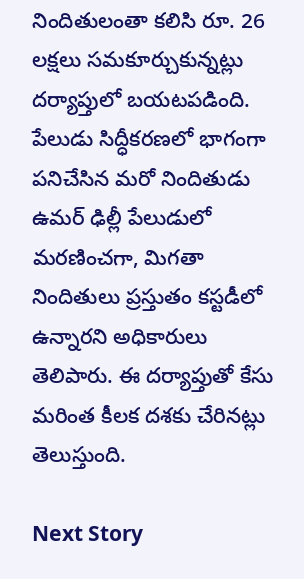నిందితులంతా కలిసి రూ. 26 లక్షలు సమకూర్చుకున్నట్లు దర్యాప్తులో బయటపడింది. పేలుడు సిద్ధీకరణలో భాగంగా పనిచేసిన మరో నిందితుడు ఉమర్‌ ఢిల్లీ పేలుడులో మరణించగా, మిగతా నిందితులు ప్రస్తుతం కస్టడీలో ఉన్నారని అధికారులు తెలిపారు. ఈ దర్యాప్తుతో కేసు మరింత కీలక దశకు చేరినట్లు తెలుస్తుంది.

Next Story